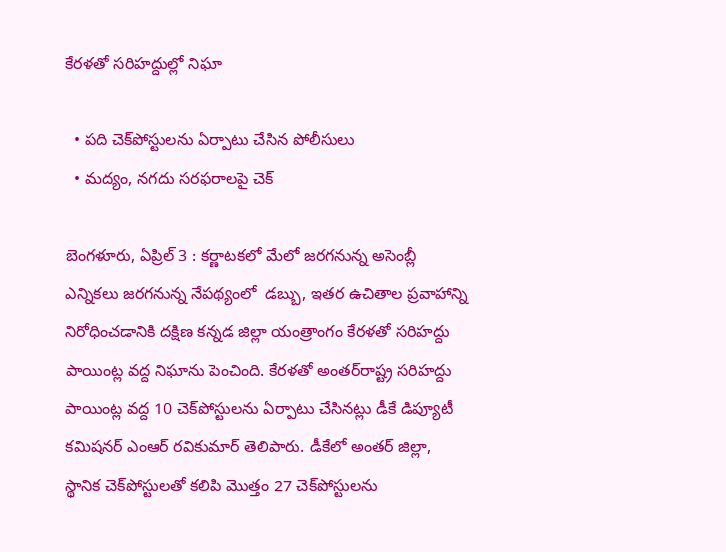కేరళతో సరిహద్దుల్లో నిఘా

  • పది చెక్‌పోస్టులను ఏర్పాటు చేసిన పోలీసులు
  • మద్యం, నగదు సరఫరాలపై చెక్‌

బెంగళూరు, ఏప్రిల్‌ 3 : కర్ణాటకలో మేలో జరగనున్న అసెంబ్లీ ఎన్నికలు జరగనున్న నేపథ్యంలో  డబ్బు, ఇతర ఉచితాల ప్రవాహాన్ని నిరోధించడానికి దక్షిణ కన్నడ జిల్లా యంత్రాంగం కేరళతో సరిహద్దు పాయింట్ల వద్ద నిఘాను పెంచింది. కేరళతో అంతర్‌రాష్ట్ర సరిహద్దు పాయింట్ల వద్ద 10 చెక్‌పోస్టులను ఏర్పాటు చేసినట్లు డీకే డిప్యూటీ కమిషనర్‌ ఎంఆర్‌ ‌రవికుమార్‌ ‌తెలిపారు. డీకేలో అంతర్‌ ‌జిల్లా, స్థానిక చెక్‌పోస్టులతో కలిపి మొత్తం 27 చెక్‌పోస్టులను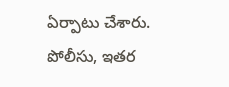ఏర్పాటు చేశారు. పోలీసు, ఇతర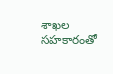శాఖల సహకారంతో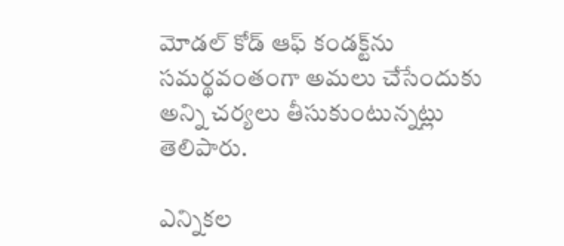మోడల్‌ ‌కోడ్‌ ఆఫ్‌ ‌కండక్ట్‌ను సమర్థవంతంగా అమలు చేసేందుకు అన్ని చర్యలు తీసుకుంటున్నట్లు తెలిపారు.

ఎన్నికల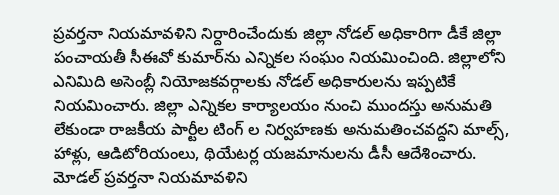ప్రవర్తనా నియమావళిని నిర్దారించేందుకు జిల్లా నోడల్‌ అధికారిగా డీకే జిల్లా పంచాయతీ సీఈవో కుమార్‌ను ఎన్నికల సంఘం నియమించింది. జిల్లాలోని ఎనిమిది అసెంబ్లీ నియోజకవర్గాలకు నోడల్‌ అధికారులను ఇప్పటికే నియమించారు. జిల్లా ఎన్నికల కార్యాలయం నుంచి ముందస్తు అనుమతి లేకుండా రాజకీయ పార్టీల టింగ్‌ ‌ల నిర్వహణకు అనుమతించవద్దని మాల్స్, హాళ్లు, ఆడిటోరియంలు, థియేటర్ల యజమానులను డీసీ ఆదేశించారు. మోడల్‌ ‌ప్రవర్తనా నియమావళిని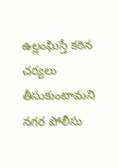ఉల్లంఘిస్తే కఠిన చర్యలు తీసుకుంటామని నగర పోలీసు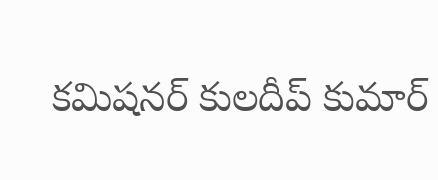కమిషనర్‌ ‌కులదీప్‌ ‌కుమార్‌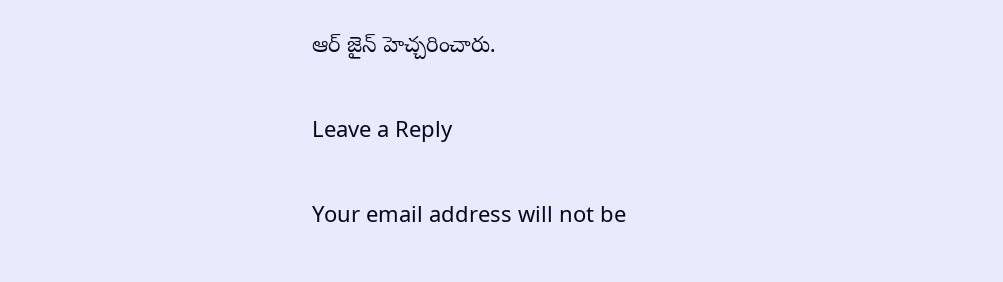ఆర్‌ ‌జైన్‌ ‌హెచ్చరించారు.

Leave a Reply

Your email address will not be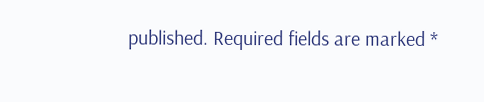published. Required fields are marked *